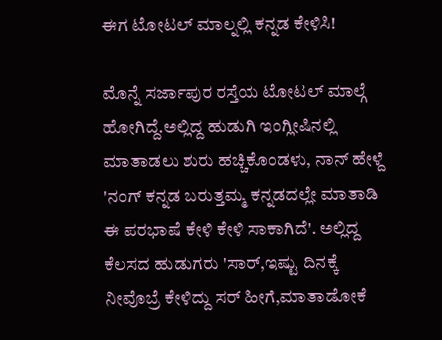ಈಗ ಟೋಟಲ್ ಮಾಲ್ನಲ್ಲಿ ಕನ್ನಡ ಕೇಳಿಸಿ!

ಮೊನ್ನೆ ಸರ್ಜಾಪುರ ರಸ್ತೆಯ ಟೋಟಲ್ ಮಾಲ್ಗೆ ಹೋಗಿದ್ದೆ.ಅಲ್ಲಿದ್ದ ಹುಡುಗಿ ಇಂಗ್ಲೀಷಿನಲ್ಲಿ ಮಾತಾಡಲು ಶುರು ಹಚ್ಚಿಕೊಂಡಳು, ನಾನ್ ಹೇಳ್ದೆ 'ನಂಗ್ ಕನ್ನಡ ಬರುತ್ತಮ್ಮ ಕನ್ನಡದಲ್ಲೇ ಮಾತಾಡಿ ಈ ಪರಭಾಷೆ ಕೇಳಿ ಕೇಳಿ ಸಾಕಾಗಿದೆ'. ಅಲ್ಲಿದ್ದ ಕೆಲಸದ ಹುಡುಗರು 'ಸಾರ್,ಇಷ್ಟು ದಿನಕ್ಕೆ ನೀವೊಬ್ರೆ ಕೇಳಿದ್ದು ಸರ್ ಹೀಗೆ,ಮಾತಾಡೋಕೆ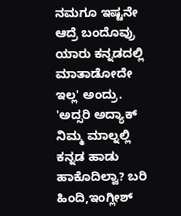ನಮಗೂ ಇಷ್ಟನೇ ಆದ್ರೆ ಬಂದೊವ್ರು ಯಾರು ಕನ್ನಡದಲ್ಲಿ ಮಾತಾಡೋದೇ ಇಲ್ಲ' ಅಂದ್ರು.
'ಅದ್ಸರಿ ಅದ್ಯಾಕ್ ನಿಮ್ಮ ಮಾಲ್ನಲ್ಲಿ ಕನ್ನಡ ಹಾಡು ಹಾಕೊದಿಲ್ವಾ? ಬರಿ ಹಿಂದಿ,ಇಂಗ್ಲೀಶ್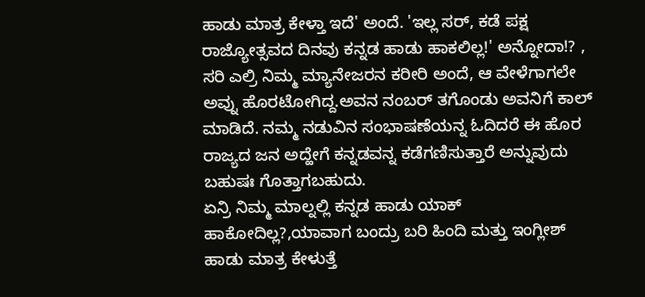ಹಾಡು ಮಾತ್ರ ಕೇಳ್ತಾ ಇದೆ' ಅಂದೆ. 'ಇಲ್ಲ ಸರ್, ಕಡೆ ಪಕ್ಷ ರಾಜ್ಯೋತ್ಸವದ ದಿನವು ಕನ್ನಡ ಹಾಡು ಹಾಕಲಿಲ್ಲ!' ಅನ್ನೋದಾ!? , ಸರಿ ಎಲ್ರಿ ನಿಮ್ಮ ಮ್ಯಾನೇಜರನ ಕರೀರಿ ಅಂದೆ, ಆ ವೇಳೆಗಾಗಲೇ ಅವ್ನು ಹೊರಟೋಗಿದ್ದ.ಅವನ ನಂಬರ್ ತಗೊಂಡು ಅವನಿಗೆ ಕಾಲ್ ಮಾಡಿದೆ. ನಮ್ಮ ನಡುವಿನ ಸಂಭಾಷಣೆಯನ್ನ ಓದಿದರೆ ಈ ಹೊರ ರಾಜ್ಯದ ಜನ ಅದ್ಹೇಗೆ ಕನ್ನಡವನ್ನ ಕಡೆಗಣಿಸುತ್ತಾರೆ ಅನ್ನುವುದು ಬಹುಷಃ ಗೊತ್ತಾಗಬಹುದು.
ಏನ್ರಿ ನಿಮ್ಮ ಮಾಲ್ನಲ್ಲಿ ಕನ್ನಡ ಹಾಡು ಯಾಕ್ ಹಾಕೋದಿಲ್ಲ?,ಯಾವಾಗ ಬಂದ್ರು ಬರಿ ಹಿಂದಿ ಮತ್ತು ಇಂಗ್ಲೀಶ್ ಹಾಡು ಮಾತ್ರ ಕೇಳುತ್ತೆ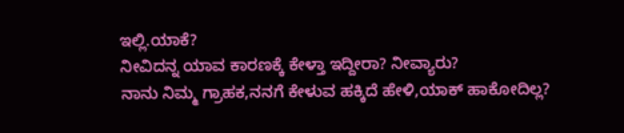ಇಲ್ಲಿ.ಯಾಕೆ?
ನೀವಿದನ್ನ ಯಾವ ಕಾರಣಕ್ಕೆ ಕೇಳ್ತಾ ಇದ್ದೀರಾ? ನೀವ್ಯಾರು?
ನಾನು ನಿಮ್ಮ ಗ್ರಾಹಕ,ನನಗೆ ಕೇಳುವ ಹಕ್ಕಿದೆ ಹೇಳಿ,ಯಾಕ್ ಹಾಕೋದಿಲ್ಲ?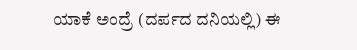ಯಾಕೆ ಅಂದ್ರೆ (ದರ್ಪದ ದನಿಯಲ್ಲಿ) ಈ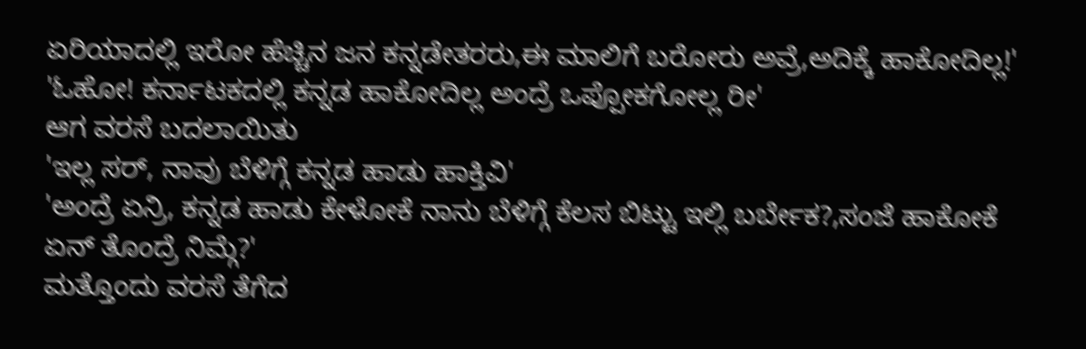ಏರಿಯಾದಲ್ಲಿ ಇರೋ ಹೆಚ್ಚಿನ ಜನ ಕನ್ನಡೇತರರು,ಈ ಮಾಲಿಗೆ ಬರೋರು ಅವ್ರೆ,ಅದಿಕ್ಕೆ ಹಾಕೋದಿಲ್ಲ!'
'ಓಹೋ! ಕರ್ನಾಟಕದಲ್ಲಿ ಕನ್ನಡ ಹಾಕೋದಿಲ್ಲ ಅಂದ್ರೆ ಒಪ್ಪೋಕಗೋಲ್ಲ ರೀ'
ಆಗ ವರಸೆ ಬದಲಾಯಿತು
'ಇಲ್ಲ ಸರ್, ನಾವು ಬೆಳಿಗ್ಗೆ ಕನ್ನಡ ಹಾಡು ಹಾಕ್ತಿವಿ'
'ಅಂದ್ರೆ ಏನ್ರಿ, ಕನ್ನಡ ಹಾಡು ಕೇಳೋಕೆ ನಾನು ಬೆಳಿಗ್ಗೆ ಕೆಲಸ ಬಿಟ್ಟು ಇಲ್ಲಿ ಬರ್ಬೇಕ?,ಸಂಜೆ ಹಾಕೋಕೆ ಏನ್ ತೊಂದ್ರೆ ನಿಮ್ಗೆ?'
ಮತ್ತೊಂದು ವರಸೆ ತೆಗೆದ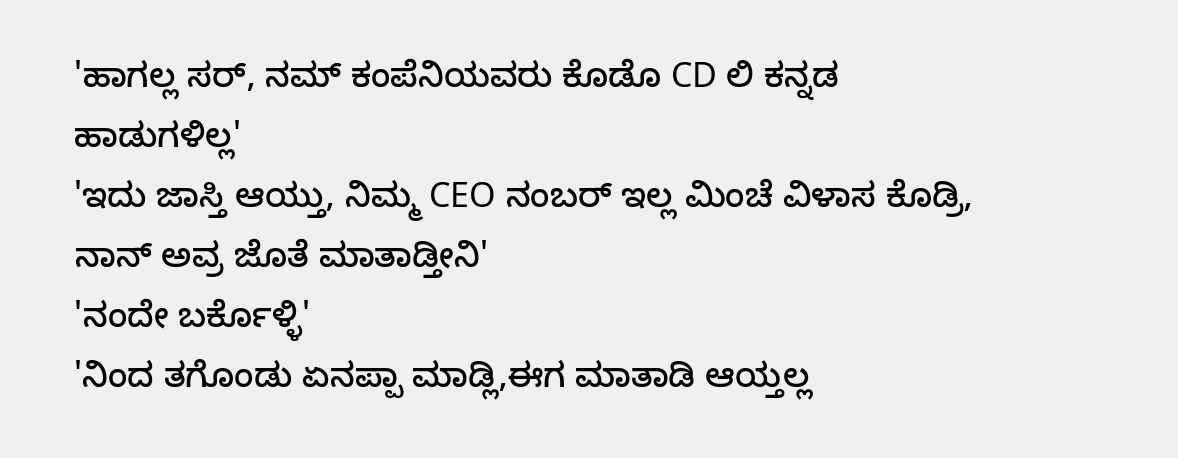'ಹಾಗಲ್ಲ ಸರ್, ನಮ್ ಕಂಪೆನಿಯವರು ಕೊಡೊ CD ಲಿ ಕನ್ನಡ ಹಾಡುಗಳಿಲ್ಲ'
'ಇದು ಜಾಸ್ತಿ ಆಯ್ತು, ನಿಮ್ಮ CEO ನಂಬರ್ ಇಲ್ಲ ಮಿಂಚೆ ವಿಳಾಸ ಕೊಡ್ರಿ, ನಾನ್ ಅವ್ರ ಜೊತೆ ಮಾತಾಡ್ತೀನಿ'
'ನಂದೇ ಬರ್ಕೊಳ್ಳಿ'
'ನಿಂದ ತಗೊಂಡು ಏನಪ್ಪಾ ಮಾಡ್ಲಿ,ಈಗ ಮಾತಾಡಿ ಆಯ್ತಲ್ಲ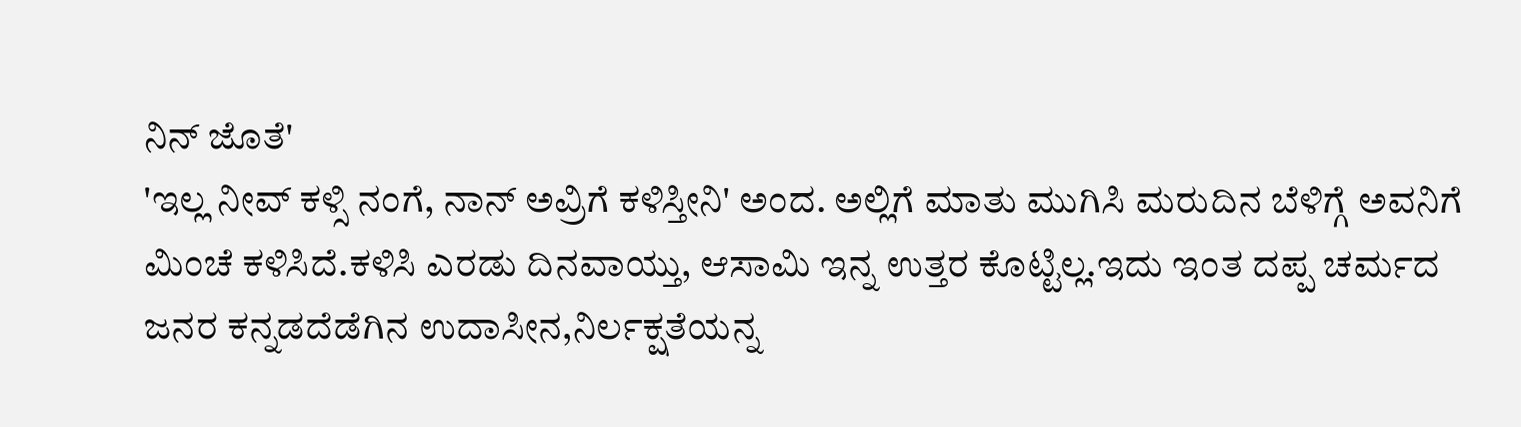ನಿನ್ ಜೊತೆ'
'ಇಲ್ಲ ನೀವ್ ಕಳ್ಸಿ ನಂಗೆ, ನಾನ್ ಅವ್ರಿಗೆ ಕಳಿಸ್ತೀನಿ' ಅಂದ. ಅಲ್ಲಿಗೆ ಮಾತು ಮುಗಿಸಿ ಮರುದಿನ ಬೆಳಿಗ್ಗೆ ಅವನಿಗೆ ಮಿಂಚೆ ಕಳಿಸಿದೆ.ಕಳಿಸಿ ಎರಡು ದಿನವಾಯ್ತು, ಆಸಾಮಿ ಇನ್ನ ಉತ್ತರ ಕೊಟ್ಟಿಲ್ಲ.ಇದು ಇಂತ ದಪ್ಪ ಚರ್ಮದ ಜನರ ಕನ್ನಡದೆಡೆಗಿನ ಉದಾಸೀನ,ನಿರ್ಲಕ್ಷತೆಯನ್ನ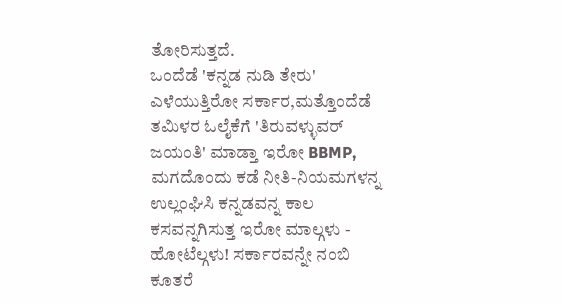ತೋರಿಸುತ್ತದೆ.
ಒಂದೆಡೆ 'ಕನ್ನಡ ನುಡಿ ತೇರು' ಎಳೆಯುತ್ತಿರೋ ಸರ್ಕಾರ,ಮತ್ತೊಂದೆಡೆ ತಮಿಳರ ಓಲೈಕೆಗೆ 'ತಿರುವಳ್ಳುವರ್ ಜಯಂತಿ' ಮಾಡ್ತಾ ಇರೋ BBMP, ಮಗದೊಂದು ಕಡೆ ನೀತಿ-ನಿಯಮಗಳನ್ನ ಉಲ್ಲಂಘಿಸಿ ಕನ್ನಡವನ್ನ ಕಾಲ ಕಸವನ್ನಗಿಸುತ್ತ ಇರೋ ಮಾಲ್ಗಳು - ಹೋಟೆಲ್ಗಳು! ಸರ್ಕಾರವನ್ನೇ ನಂಬಿ ಕೂತರೆ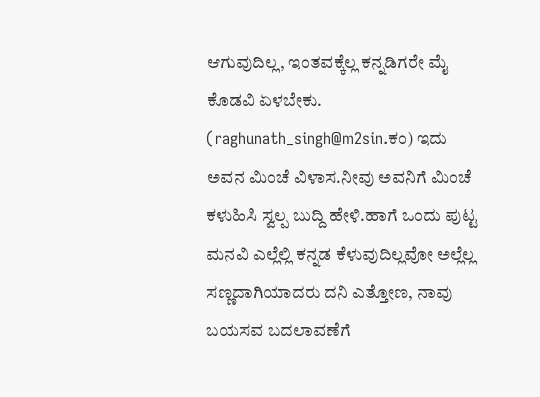ಆಗುವುದಿಲ್ಲ, ಇಂತವಕ್ಕೆಲ್ಲ ಕನ್ನಡಿಗರೇ ಮೈ ಕೊಡವಿ ಏಳಬೇಕು. (raghunath_singh@m2sin.ಕಂ) ಇದು ಅವನ ಮಿಂಚೆ ವಿಳಾಸ.ನೀವು ಅವನಿಗೆ ಮಿಂಚೆ ಕಳುಹಿಸಿ ಸ್ವಲ್ಪ ಬುದ್ದಿ ಹೇಳಿ.ಹಾಗೆ ಒಂದು ಪುಟ್ಟ ಮನವಿ ಎಲ್ಲೆಲ್ಲಿ ಕನ್ನಡ ಕೆಳುವುದಿಲ್ಲವೋ ಅಲ್ಲೆಲ್ಲ ಸಣ್ಣದಾಗಿಯಾದರು ದನಿ ಎತ್ತೋಣ, ನಾವು ಬಯಸವ ಬದಲಾವಣೆಗೆ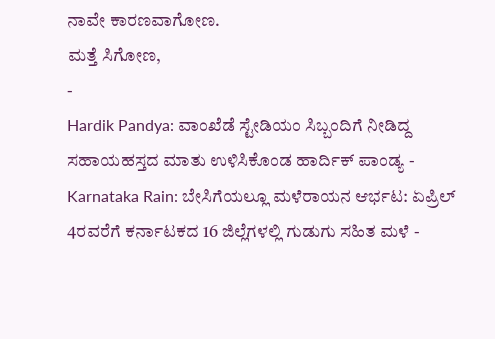ನಾವೇ ಕಾರಣವಾಗೋಣ.
ಮತ್ತೆ ಸಿಗೋಣ,
-
Hardik Pandya: ವಾಂಖೆಡೆ ಸ್ಟೇಡಿಯಂ ಸಿಬ್ಬಂದಿಗೆ ನೀಡಿದ್ದ ಸಹಾಯಹಸ್ತದ ಮಾತು ಉಳಿಸಿಕೊಂಡ ಹಾರ್ದಿಕ್ ಪಾಂಡ್ಯ -
Karnataka Rain: ಬೇಸಿಗೆಯಲ್ಲೂ ಮಳೆರಾಯನ ಆರ್ಭಟ: ಏಪ್ರಿಲ್ 4ರವರೆಗೆ ಕರ್ನಾಟಕದ 16 ಜಿಲ್ಲೆಗಳಲ್ಲಿ ಗುಡುಗು ಸಹಿತ ಮಳೆ -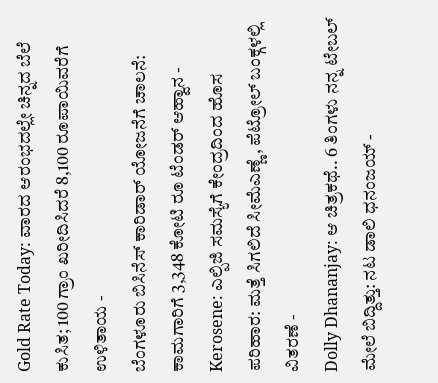Gold Rate Today: ವಾರದ ಆರಂಭದಲ್ಲೇ ಚಿನ್ನದ ಬೆಲೆ ಕುಸಿತ; 100 ಗ್ರಾಂ ಖರೀದಿಸಿದರೆ 8,100 ರೂಪಾಯಿವರೆಗೆ ಉಳಿತಾಯ -
ಬೆಂಗಳೂರು ಬಿಸಿನೆಸ್ ಕಾರಿಡಾರ್ ಯೋಜನೆಗೆ ಚಾಲನೆ: ಕಾಮಗಾರಿಗೆ 3,348 ಕೋಟಿ ರೂ ಟೆಂಡರ್ ಆಹ್ವಾನ -
Kerosene: ಎಲ್ಪಿಜಿ ಸಮಸ್ಯೆಗೆ ಕೇಂದ್ರದಿಂದ ಹೊಸ ಪರಿಹಾರ: ಮತ್ತೆ ಸಿಗಲಿದೆ ಸೀಮೆಎಣ್ಣೆ, ಪೆಟ್ರೋಲ್ ಬಂಕ್ಗಳಲ್ಲಿ ವಿತರಣೆ -
Dolly Dhananjay: ಆ ಚಿತ್ರಕಥೆ.. 6 ತಿಂಗಳು ನನ್ನ ಟೇಬಲ್ ಮೇಲೆ ಬಿದ್ದಿತ್ತು: ನಟ ಡಾಲಿ ಧನಂಜಯ್ -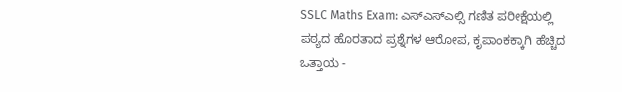SSLC Maths Exam: ಎಸ್ಎಸ್ಎಲ್ಸಿ ಗಣಿತ ಪರೀಕ್ಷೆಯಲ್ಲಿ ಪಠ್ಯದ ಹೊರತಾದ ಪ್ರಶ್ನೆಗಳ ಆರೋಪ, ಕೃಪಾಂಕಕ್ಕಾಗಿ ಹೆಚ್ಚಿದ ಒತ್ತಾಯ -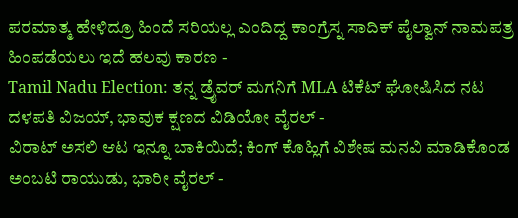ಪರಮಾತ್ಮ ಹೇಳಿದ್ರೂ ಹಿಂದೆ ಸರಿಯಲ್ಲ ಎಂದಿದ್ದ ಕಾಂಗ್ರೆಸ್ನ ಸಾದಿಕ್ ಪೈಲ್ವಾನ್ ನಾಮಪತ್ರ ಹಿಂಪಡೆಯಲು ಇದೆ ಹಲವು ಕಾರಣ -
Tamil Nadu Election: ತನ್ನ ಡ್ರೈವರ್ ಮಗನಿಗೆ MLA ಟಿಕೆಟ್ ಘೋಷಿಸಿದ ನಟ ದಳಪತಿ ವಿಜಯ್, ಭಾವುಕ ಕ್ಷಣದ ವಿಡಿಯೋ ವೈರಲ್ -
ವಿರಾಟ್ ಅಸಲಿ ಆಟ ಇನ್ನೂ ಬಾಕಿಯಿದೆ; ಕಿಂಗ್ ಕೊಹ್ಲಿಗೆ ವಿಶೇಷ ಮನವಿ ಮಾಡಿಕೊಂಡ ಅಂಬಟಿ ರಾಯುಡು, ಭಾರೀ ವೈರಲ್ -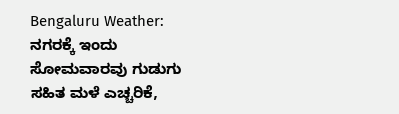Bengaluru Weather: ನಗರಕ್ಕೆ ಇಂದು ಸೋಮವಾರವು ಗುಡುಗು ಸಹಿತ ಮಳೆ ಎಚ್ಚರಿಕೆ,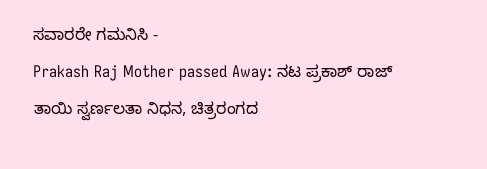ಸವಾರರೇ ಗಮನಿಸಿ -
Prakash Raj Mother passed Away: ನಟ ಪ್ರಕಾಶ್ ರಾಜ್ ತಾಯಿ ಸ್ವರ್ಣಲತಾ ನಿಧನ, ಚಿತ್ರರಂಗದ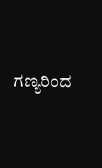ಗಣ್ಯರಿಂದ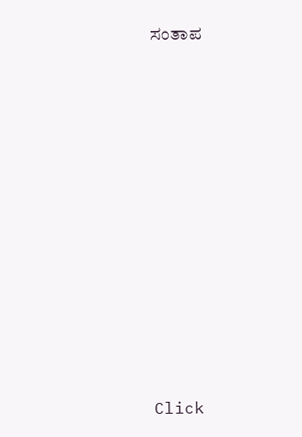ಸಂತಾಪ












Click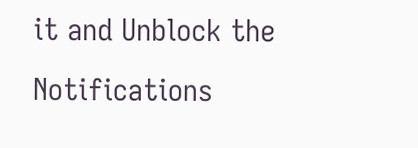it and Unblock the Notifications